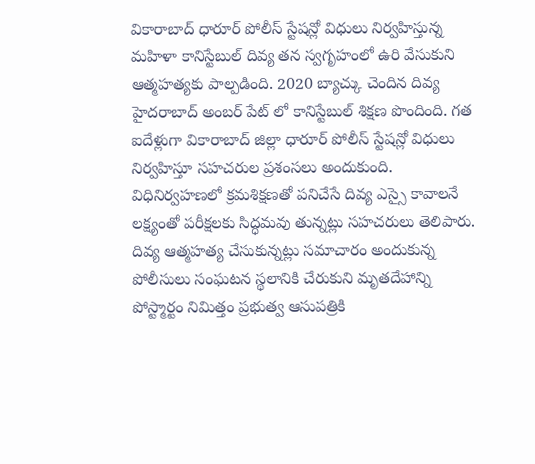వికారాబాద్ ధారూర్ పోలీస్ స్టేషన్లో విధులు నిర్వహిస్తున్న మహిళా కానిస్టేబుల్ దివ్య తన స్వగృహంలో ఉరి వేసుకుని ఆత్మహత్యకు పాల్పడింది. 2020 బ్యాచ్కు చెందిన దివ్య హైదరాబాద్ అంబర్ పేట్ లో కానిస్టేబుల్ శిక్షణ పొందింది. గత ఐదేళ్లుగా వికారాబాద్ జిల్లా ధారూర్ పోలీస్ స్టేషన్లో విధులు నిర్వహిస్తూ సహచరుల ప్రశంసలు అందుకుంది.
విధినిర్వహణలో క్రమశిక్షణతో పనిచేసే దివ్య ఎస్సై కావాలనే లక్ష్యంతో పరీక్షలకు సిద్ధమవు తున్నట్లు సహచరులు తెలిపారు. దివ్య ఆత్మహత్య చేసుకున్నట్లు సమాచారం అందుకున్న పోలీసులు సంఘటన స్థలానికి చేరుకుని మృతదేహాన్ని పోస్ట్మార్టం నిమిత్తం ప్రభుత్వ ఆసుపత్రికి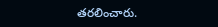తరలించారు.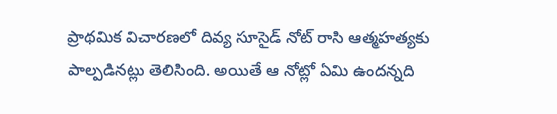ప్రాథమిక విచారణలో దివ్య సూసైడ్ నోట్ రాసి ఆత్మహత్యకు పాల్పడినట్లు తెలిసింది. అయితే ఆ నోట్లో ఏమి ఉందన్నది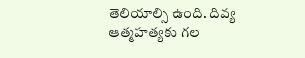తెలియాల్సి ఉంది. దివ్య ఆత్మహత్యకు గల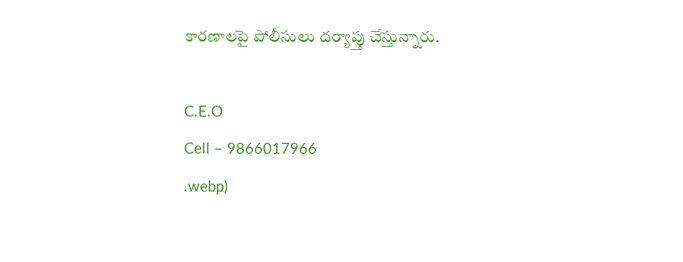కారణాలపై పోలీసులు దర్యాప్తు చేస్తున్నారు.

C.E.O
Cell – 9866017966
.webp)